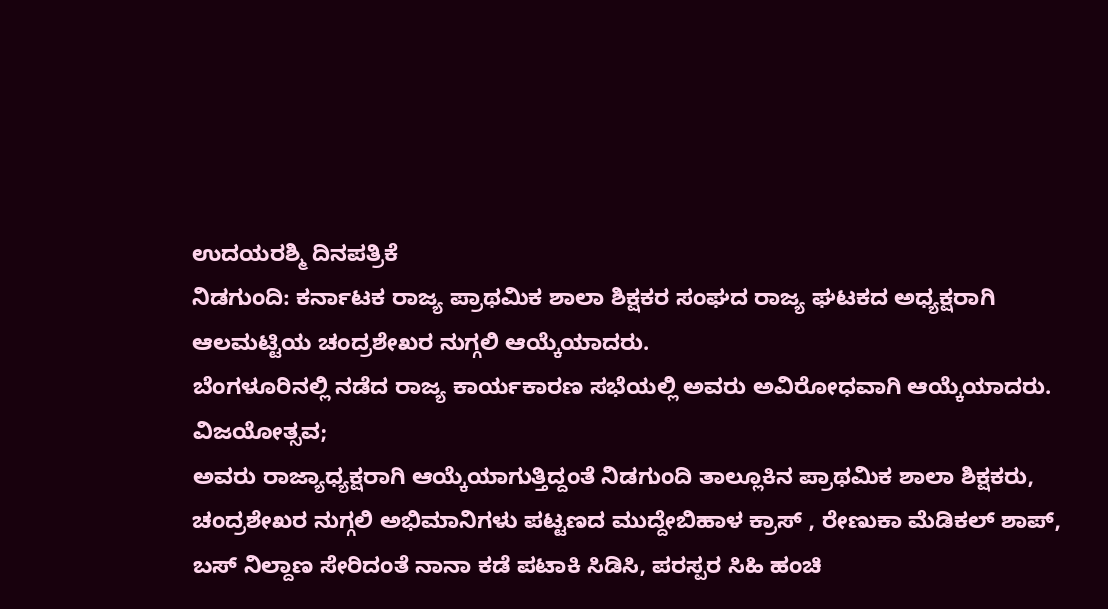ಉದಯರಶ್ಮಿ ದಿನಪತ್ರಿಕೆ
ನಿಡಗುಂದಿ: ಕರ್ನಾಟಕ ರಾಜ್ಯ ಪ್ರಾಥಮಿಕ ಶಾಲಾ ಶಿಕ್ಷಕರ ಸಂಘದ ರಾಜ್ಯ ಘಟಕದ ಅಧ್ಯಕ್ಷರಾಗಿ ಆಲಮಟ್ಟಿಯ ಚಂದ್ರಶೇಖರ ನುಗ್ಗಲಿ ಆಯ್ಕೆಯಾದರು.
ಬೆಂಗಳೂರಿನಲ್ಲಿ ನಡೆದ ರಾಜ್ಯ ಕಾರ್ಯಕಾರಣ ಸಭೆಯಲ್ಲಿ ಅವರು ಅವಿರೋಧವಾಗಿ ಆಯ್ಕೆಯಾದರು.
ವಿಜಯೋತ್ಸವ;
ಅವರು ರಾಜ್ಯಾಧ್ಯಕ್ಷರಾಗಿ ಆಯ್ಕೆಯಾಗುತ್ತಿದ್ದಂತೆ ನಿಡಗುಂದಿ ತಾಲ್ಲೂಕಿನ ಪ್ರಾಥಮಿಕ ಶಾಲಾ ಶಿಕ್ಷಕರು, ಚಂದ್ರಶೇಖರ ನುಗ್ಗಲಿ ಅಭಿಮಾನಿಗಳು ಪಟ್ಟಣದ ಮುದ್ದೇಬಿಹಾಳ ಕ್ರಾಸ್ , ರೇಣುಕಾ ಮೆಡಿಕಲ್ ಶಾಪ್, ಬಸ್ ನಿಲ್ದಾಣ ಸೇರಿದಂತೆ ನಾನಾ ಕಡೆ ಪಟಾಕಿ ಸಿಡಿಸಿ, ಪರಸ್ಪರ ಸಿಹಿ ಹಂಚಿ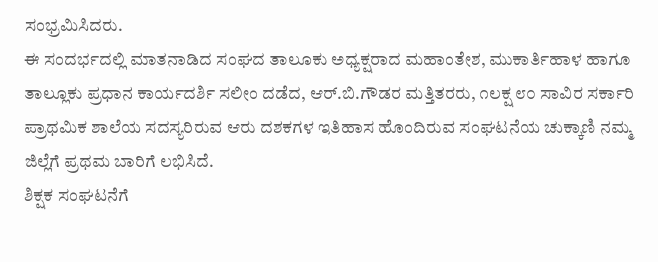ಸಂಭ್ರಮಿಸಿದರು.
ಈ ಸಂದರ್ಭದಲ್ಲಿ ಮಾತನಾಡಿದ ಸಂಘದ ತಾಲೂಕು ಅಧ್ಯಕ್ಷರಾದ ಮಹಾಂತೇಶ, ಮುಕಾರ್ತಿಹಾಳ ಹಾಗೂ ತಾಲ್ಲೂಕು ಪ್ರಧಾನ ಕಾರ್ಯದರ್ಶಿ ಸಲೀಂ ದಡೆದ, ಆರ್.ಬಿ.ಗೌಡರ ಮತ್ತಿತರರು, ೧ಲಕ್ಷ ೮೦ ಸಾವಿರ ಸರ್ಕಾರಿ ಪ್ರಾಥಮಿಕ ಶಾಲೆಯ ಸದಸ್ಯರಿರುವ ಆರು ದಶಕಗಳ ಇತಿಹಾಸ ಹೊಂದಿರುವ ಸಂಘಟನೆಯ ಚುಕ್ಕಾಣಿ ನಮ್ಮ ಜಿಲ್ಲೆಗೆ ಪ್ರಥಮ ಬಾರಿಗೆ ಲಭಿಸಿದೆ.
ಶಿಕ್ಷಕ ಸಂಘಟನೆಗೆ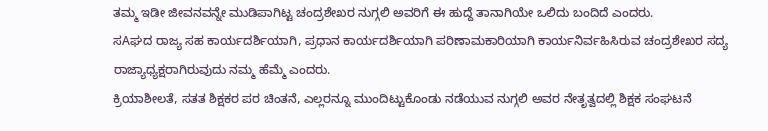ತಮ್ಮ ಇಡೀ ಜೀವನವನ್ನೇ ಮುಡಿಪಾಗಿಟ್ಟ ಚಂದ್ರಶೇಖರ ನುಗ್ಗಲಿ ಅವರಿಗೆ ಈ ಹುದ್ದೆ ತಾನಾಗಿಯೇ ಒಲಿದು ಬಂದಿದೆ ಎಂದರು.
ಸAಘದ ರಾಜ್ಯ ಸಹ ಕಾರ್ಯದರ್ಶಿಯಾಗಿ, ಪ್ರಧಾನ ಕಾರ್ಯದರ್ಶಿಯಾಗಿ ಪರಿಣಾಮಕಾರಿಯಾಗಿ ಕಾರ್ಯನಿರ್ವಹಿಸಿರುವ ಚಂದ್ರಶೇಖರ ಸದ್ಯ ರಾಜ್ಯಾಧ್ಯಕ್ಷರಾಗಿರುವುದು ನಮ್ಮ ಹೆಮ್ಮೆ ಎಂದರು.
ಕ್ರಿಯಾಶೀಲತೆ, ಸತತ ಶಿಕ್ಷಕರ ಪರ ಚಿಂತನೆ, ಎಲ್ಲರನ್ನೂ ಮುಂದಿಟ್ಟುಕೊಂಡು ನಡೆಯುವ ನುಗ್ಗಲಿ ಅವರ ನೇತೃತ್ವದಲ್ಲಿ ಶಿಕ್ಷಕ ಸಂಘಟನೆ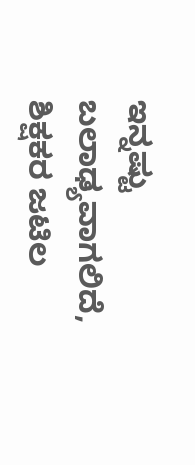ಇನ್ನಷ್ಟು ಬಲಾಢ್ಯವಾಗಲಿದೆ, ಶಿಕ್ಷಕರ ಜಟಿಲ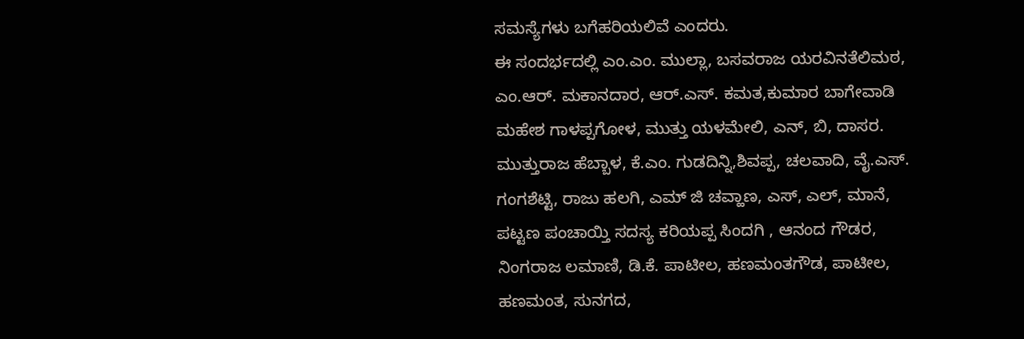ಸಮಸ್ಯೆಗಳು ಬಗೆಹರಿಯಲಿವೆ ಎಂದರು.
ಈ ಸಂದರ್ಭದಲ್ಲಿ ಎಂ.ಎಂ. ಮುಲ್ಲಾ, ಬಸವರಾಜ ಯರವಿನತೆಲಿಮಠ, ಎಂ.ಆರ್. ಮಕಾನದಾರ, ಆರ್.ಎಸ್. ಕಮತ,ಕುಮಾರ ಬಾಗೇವಾಡಿ ಮಹೇಶ ಗಾಳಪ್ಪಗೋಳ, ಮುತ್ತು ಯಳಮೇಲಿ, ಎನ್, ಬಿ, ದಾಸರ. ಮುತ್ತುರಾಜ ಹೆಬ್ಬಾಳ, ಕೆ.ಎಂ. ಗುಡದಿನ್ನಿ,ಶಿವಪ್ಪ, ಚಲವಾದಿ, ವೈ.ಎಸ್. ಗಂಗಶೆಟ್ಟಿ, ರಾಜು ಹಲಗಿ, ಎಮ್ ಜಿ ಚವ್ಹಾಣ, ಎಸ್, ಎಲ್, ಮಾನೆ, ಪಟ್ಟಣ ಪಂಚಾಯ್ತಿ ಸದಸ್ಯ ಕರಿಯಪ್ಪ ಸಿಂದಗಿ , ಆನಂದ ಗೌಡರ, ನಿಂಗರಾಜ ಲಮಾಣಿ, ಡಿ.ಕೆ. ಪಾಟೀಲ, ಹಣಮಂತಗೌಡ, ಪಾಟೀಲ, ಹಣಮಂತ, ಸುನಗದ,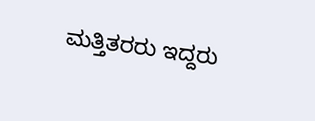ಮತ್ತಿತರರು ಇದ್ದರು